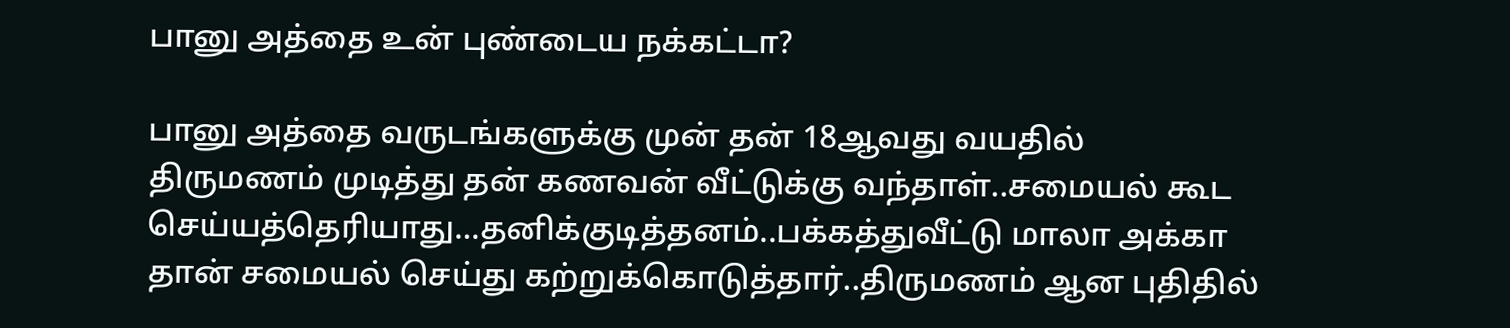பானு அத்தை உன் புண்டைய நக்கட்டா?

பானு அத்தை வருடங்களுக்கு முன் தன் 18ஆவது வயதில் திருமணம் முடித்து தன் கணவன் வீட்டுக்கு வந்தாள்..சமையல் கூட செய்யத்தெரியாது…தனிக்குடித்தனம்..பக்கத்துவீட்டு மாலா அக்கா தான் சமையல் செய்து கற்றுக்கொடுத்தார்..திருமணம் ஆன புதிதில்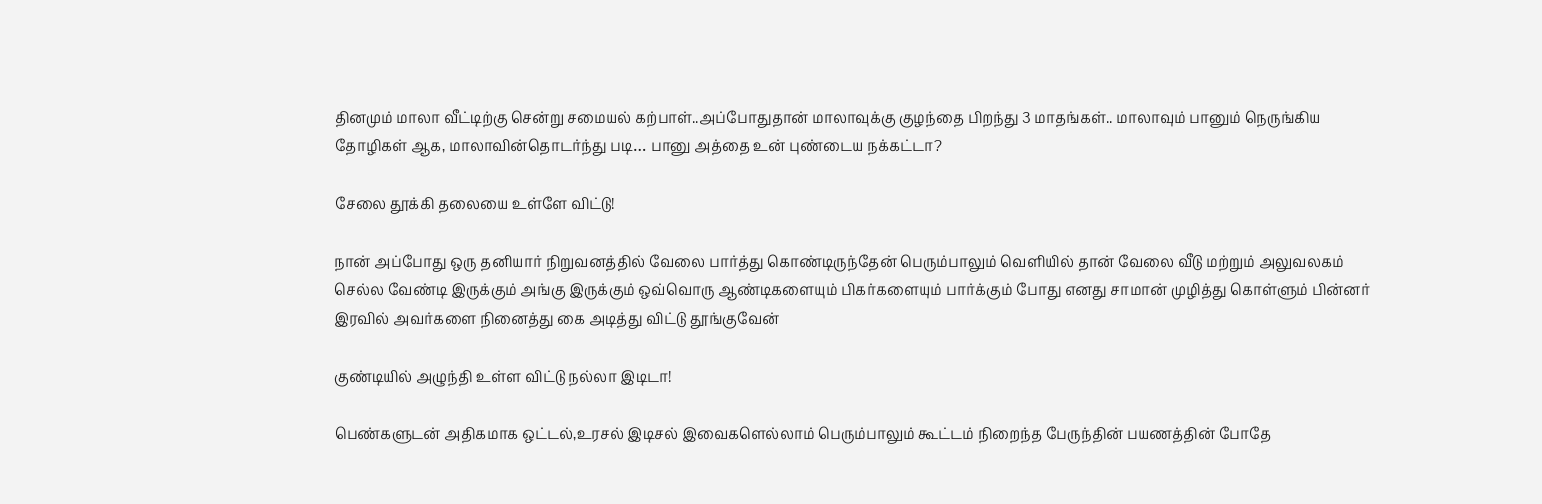தினமும் மாலா வீட்டிற்கு சென்று சமையல் கற்பாள்..அப்போதுதான் மாலாவுக்கு குழந்தை பிறந்து 3 மாதங்கள்.. மாலாவும் பானும் நெருங்கிய தோழிகள் ஆக, மாலாவின்தொடர்ந்து படி… பானு அத்தை உன் புண்டைய நக்கட்டா?

சேலை தூக்கி தலையை உள்ளே விட்டு!

நான் அப்போது ஒரு தனியார் நிறுவனத்தில் வேலை பார்த்து கொண்டிருந்தேன் பெரும்பாலும் வெளியில் தான் வேலை வீடு மற்றும் அலுவலகம் செல்ல வேண்டி இருக்கும் அங்கு இருக்கும் ஒவ்வொரு ஆண்டிகளையும் பிகர்களையும் பார்க்கும் போது எனது சாமான் முழித்து கொள்ளும் பின்னர் இரவில் அவர்களை நினைத்து கை அடித்து விட்டு தூங்குவேன்

குண்டியில் அழுந்தி உள்ள விட்டு நல்லா இடிடா!

பெண்களுடன் அதிகமாக ஒட்டல்,உரசல் இடிசல் இவைகளெல்லாம் பெரும்பாலும் கூட்டம் நிறைந்த பேருந்தின் பயணத்தின் போதே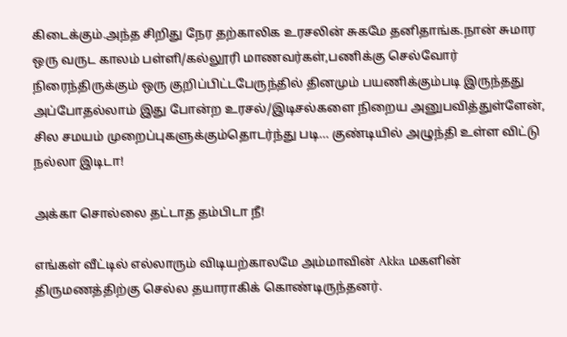கிடைக்கும்.அந்த சிறிது நேர தற்காலிக உரசலின் சுகமே தனிதாங்க.நான் சுமார ஒரு வருட காலம் பள்ளி/கல்லூரி மாணவர்கள்,பணிக்கு செல்வோர் நிரைந்திருக்கும் ஒரு குறிப்பிட்டபேருந்தில் தினமும் பயணிக்கும்படி இருந்தது அப்போதல்லாம் இது போன்ற உரசல்/இடிசல்களை நிறைய அனுபவித்துள்ளேன், சில சமயம் முறைப்புகளுக்கும்தொடர்ந்து படி… குண்டியில் அழுந்தி உள்ள விட்டு நல்லா இடிடா!

அக்கா சொல்லை தட்டாத தம்பிடா நீ!

எங்கள் வீட்டில் எல்லாரும் விடியற்காலமே அம்மாவின் Akka மகளின் திருமணத்திற்கு செல்ல தயாராகிக் கொண்டிருந்தனர்.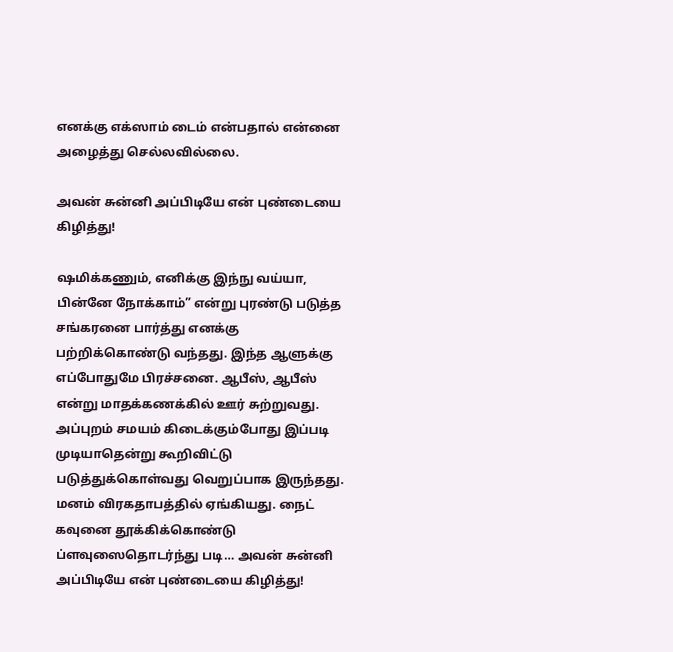எனக்கு எக்ஸாம் டைம் என்பதால் என்னை அழைத்து செல்லவில்லை.

அவன் சுன்னி அப்பிடியே என் புண்டையை கிழித்து!

ஷமிக்கணும், எனிக்கு இந்நு வய்யா, பின்னே நோக்காம்” என்று புரண்டு படுத்த சங்கரனை பார்த்து எனக்கு பற்றிக்கொண்டு வந்தது. இந்த ஆளுக்கு எப்போதுமே பிரச்சனை. ஆபீஸ், ஆபீஸ் என்று மாதக்கணக்கில் ஊர் சுற்றுவது. அப்புறம் சமயம் கிடைக்கும்போது இப்படி முடியாதென்று கூறிவிட்டு படுத்துக்கொள்வது வெறுப்பாக இருந்தது. மனம் விரகதாபத்தில் ஏங்கியது. நைட் கவுனை தூக்கிக்கொண்டு ப்ளவுஸைதொடர்ந்து படி… அவன் சுன்னி அப்பிடியே என் புண்டையை கிழித்து!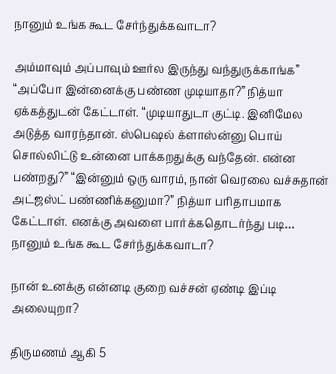நானும் உங்க கூட சேர்ந்துக்கவாடா?

அம்மாவும் அப்பாவும் ஊர்ல இருந்து வந்துருக்காங்க” “அப்போ இன்னைக்கு பண்ண முடியாதா?” நித்யா ஏக்கத்துடன் கேட்டாள். “முடியாதுடா குட்டி. இனிமேல அடுத்த வாரந்தான். ஸ்பெஷல் க்ளாஸ்ன்னு பொய் சொல்லிட்டு உன்னை பாக்கறதுக்கு வந்தேன். என்ன பண்றது?” “இன்னும் ஒரு வாரம், நான் வெரலை வச்சுதான் அட்ஜஸ்ட் பண்ணிக்கனுமா?” நித்யா பரிதாபமாக கேட்டாள். எனக்கு அவளை பார்க்கதொடர்ந்து படி… நானும் உங்க கூட சேர்ந்துக்கவாடா?

நான் உனக்கு என்னடி குறை வச்சன் ஏண்டி இப்டி அலையுறா?

திருமணம் ஆகி 5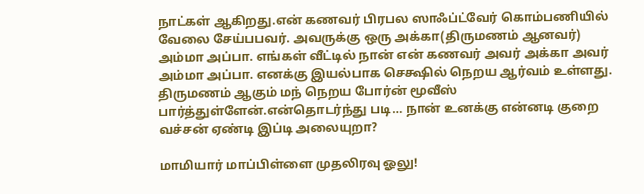நாட்கள் ஆகிறது.என் கணவர் பிரபல ஸாஃப்ட்‌வேர் கொம்பணியில் வேலை சேய்பபவர். அவருக்கு ஒரு அக்கா(திருமணம் ஆனவர்) அம்மா அப்பா. எங்கள் வீட்டில் நான் என் கணவர் அவர் அக்கா அவர் அம்மா அப்பா. எனக்கு இயல்பாக செக்ஷில் நெறய ஆர்வம் உள்ளது. திருமணம் ஆகும் மந் நெறய போர்ன் மூவீஸ் பார்த்துள்ளேன்.என்தொடர்ந்து படி… நான் உனக்கு என்னடி குறை வச்சன் ஏண்டி இப்டி அலையுறா?

மாமியார் மாப்பிள்ளை முதலிரவு ஓலு!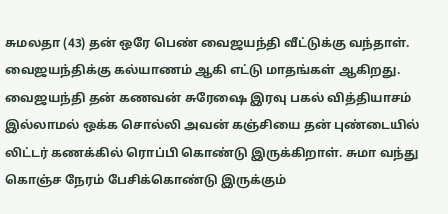சுமலதா (43) தன் ஒரே பெண் வைஜயந்தி வீட்டுக்கு வந்தாள். வைஜயந்திக்கு கல்யாணம் ஆகி எட்டு மாதங்கள் ஆகிறது. வைஜயந்தி தன் கணவன் சுரேஷை இரவு பகல் வித்தியாசம் இல்லாமல் ஒக்க சொல்லி அவன் கஞ்சியை தன் புண்டையில் லிட்டர் கணக்கில் ரொப்பி கொண்டு இருக்கிறாள். சுமா வந்து கொஞ்ச நேரம் பேசிக்கொண்டு இருக்கும்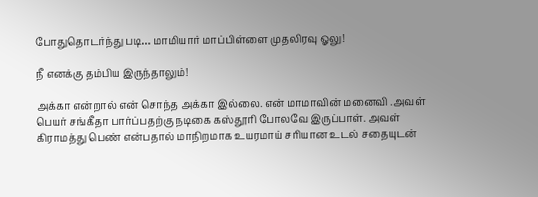போதுதொடர்ந்து படி… மாமியார் மாப்பிள்ளை முதலிரவு ஓலு!

நீ எனக்கு தம்பிய இருந்தாலும்!

அக்கா என்றால் என் சொந்த அக்கா இல்லை. என் மாமாவின் மனைவி .அவள் பெயர் சங்கீதா பார்ப்பதற்கு நடிகை கஸ்தூரி போலவே இருப்பாள். அவள் கிராமத்து பெண் என்பதால் மாநிறமாக உயரமாய் சரியான உடல் சதையுடன்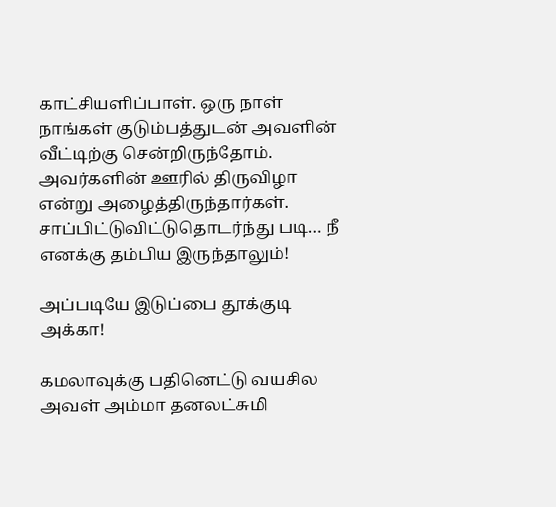காட்சியளிப்பாள். ஒரு நாள் நாங்கள் குடும்பத்துடன் அவளின் வீட்டிற்கு சென்றிருந்தோம். அவர்களின் ஊரில் திருவிழா என்று அழைத்திருந்தார்கள். சாப்பிட்டுவிட்டுதொடர்ந்து படி… நீ எனக்கு தம்பிய இருந்தாலும்!

அப்படியே இடுப்பை தூக்குடி அக்கா!

கமலாவுக்கு பதினெட்டு வயசில அவள் அம்மா தனலட்சுமி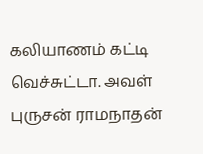கலியாணம் கட்டி வெச்சுட்டா. அவள் புருசன் ராமநாதன்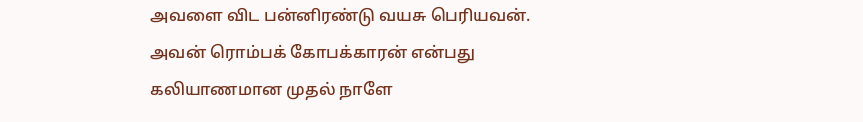அவளை விட பன்னிரண்டு வயசு பெரியவன். அவன் ரொம்பக் கோபக்காரன் என்பது கலியாணமான முதல் நாளே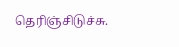தெரிஞ்சிடுச்சு.